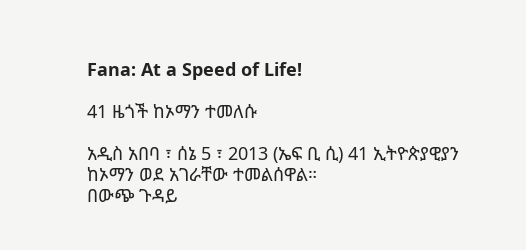Fana: At a Speed of Life!

41 ዜጎች ከኦማን ተመለሱ

አዲስ አበባ ፣ ሰኔ 5 ፣ 2013 (ኤፍ ቢ ሲ) 41 ኢትዮጵያዊያን ከኦማን ወደ አገራቸው ተመልሰዋል።
በውጭ ጉዳይ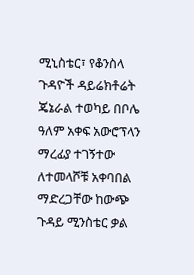ሚኒስቴር፣ የቆንስላ ጉዳዮች ዳይሬክቶሬት ጄኔራል ተወካይ በቦሌ ዓለም አቀፍ አውሮፕላን ማረፊያ ተገኝተው ለተመላሾቹ አቀባበል ማድረጋቸው ከውጭ ጉዳይ ሚንስቴር ቃል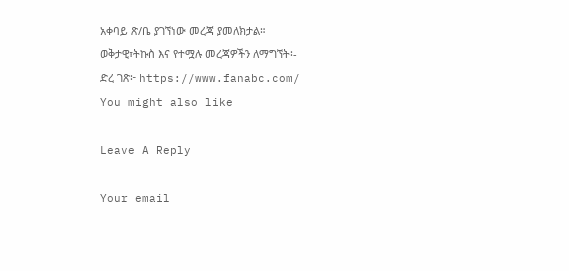አቀባይ ጽ/ቤ ያገኘነው መረጃ ያመለክታል።
ወቅታዊ፣ትኩስ እና የተሟሉ መረጃዎችን ለማግኘት፡-
ድረ ገጽ፦ https://www.fanabc.com/
You might also like

Leave A Reply

Your email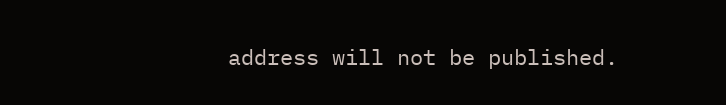address will not be published.